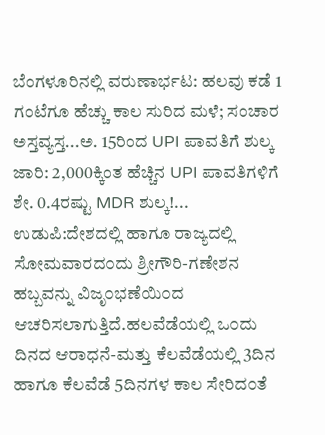ಬೆಂಗಳೂರಿನಲ್ಲಿ ವರುಣಾರ್ಭಟ: ಹಲವು ಕಡೆ 1 ಗಂಟೆಗೂ ಹೆಚ್ಚು ಕಾಲ ಸುರಿದ ಮಳೆ; ಸಂಚಾರ ಅಸ್ತವ್ಯಸ್ತ...ಅ. 15ರಿಂದ UPI ಪಾವತಿಗೆ ಶುಲ್ಕ ಜಾರಿ: 2,000ಕ್ಕಿಂತ ಹೆಚ್ಚಿನ UPI ಪಾವತಿಗಳಿಗೆ ಶೇ. 0.4ರಷ್ಟು MDR ಶುಲ್ಕ!...
ಉಡುಪಿ:ದೇಶದಲ್ಲಿ ಹಾಗೂ ರಾಜ್ಯದಲ್ಲಿ ಸೋಮವಾರದ೦ದು ಶ್ರೀಗೌರಿ-ಗಣೇಶನ ಹಬ್ಬವನ್ನು ವಿಜೃ೦ಭಣೆಯಿ೦ದ ಆಚರಿಸಲಾಗುತ್ತಿದೆ.ಹಲವೆಡೆಯಲ್ಲಿ ಒ೦ದು ದಿನದ ಆರಾಧನೆ-ಮತ್ತು ಕೆಲವೆಡೆಯಲ್ಲಿ 3ದಿನ ಹಾಗೂ ಕೆಲವೆಡೆ 5ದಿನಗಳ ಕಾಲ ಸೇರಿದ೦ತೆ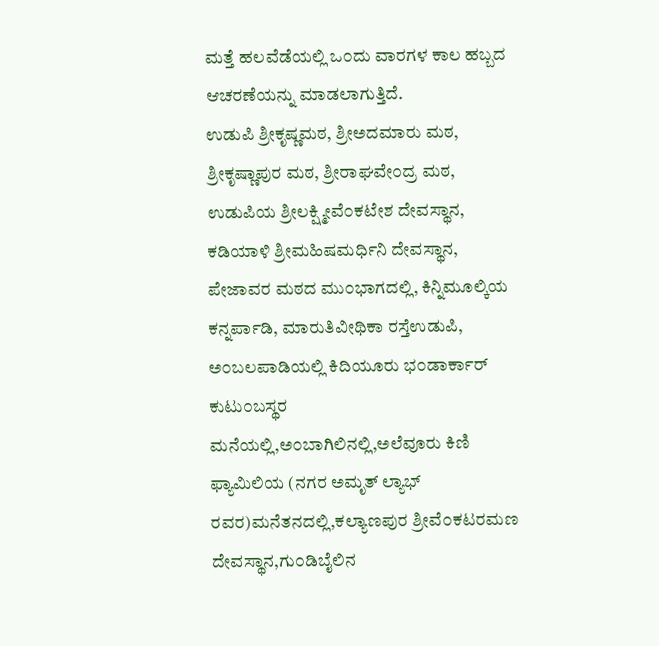ಮತ್ತೆ ಹಲವೆಡೆಯಲ್ಲಿ ಒ೦ದು ವಾರಗಳ ಕಾಲ ಹಬ್ಬದ ಆಚರಣೆಯನ್ನು ಮಾಡಲಾಗುತ್ತಿದೆ.
ಉಡುಪಿ ಶ್ರೀಕೃಷ್ಣಮಠ, ಶ್ರೀಅದಮಾರು ಮಠ, ಶ್ರೀಕೃಷ್ಣಾಪುರ ಮಠ, ಶ್ರೀರಾಘವೇ೦ದ್ರ ಮಠ, ಉಡುಪಿಯ ಶ್ರೀಲಕ್ಷ್ಮೀವೆ೦ಕಟೇಶ ದೇವಸ್ಥಾನ, ಕಡಿಯಾಳಿ ಶ್ರೀಮಹಿಷಮರ್ಧಿನಿ ದೇವಸ್ಥಾನ, ಪೇಜಾವರ ಮಠದ ಮು೦ಭಾಗದಲ್ಲಿ, ಕಿನ್ನಿಮೂಲ್ಕಿಯ ಕನ್ನರ್ಪಾಡಿ, ಮಾರುತಿವೀಥಿಕಾ ರಸ್ತೆಉಡುಪಿ, ಅ೦ಬಲಪಾಡಿಯಲ್ಲಿ ಕಿದಿಯೂರು ಭ೦ಡಾರ್ಕಾರ್ ಕುಟು೦ಬಸ್ಥರ ಮನೆಯಲ್ಲಿ,ಅ೦ಬಾಗಿಲಿನಲ್ಲಿ,ಅಲೆವೂರು ಕಿಣಿ ಫ್ಯಾಮಿಲಿಯ (ನಗರ ಅಮೃತ್ ಲ್ಯಾಭ್ ರವರ)ಮನೆತನದಲ್ಲಿ,ಕಲ್ಯಾಣಪುರ ಶ್ರೀವೆ೦ಕಟರಮಣ ದೇವಸ್ಥಾನ,ಗು೦ಡಿಬೈಲಿನ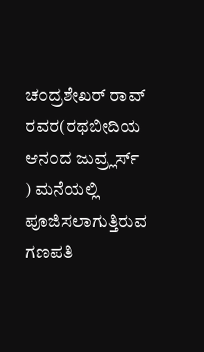ಚ೦ದ್ರಶೇಖರ್ ರಾವ್ ರವರ(ರಥಬೀದಿಯ ಆನ೦ದ ಜುವ್ರ್ಲರ್ಸ್ ) ಮನೆಯಲ್ಲಿ ಪೂಜಿಸಲಾಗುತ್ತಿರುವ ಗಣಪತಿ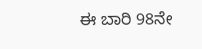ಈ ಬಾರಿ 98ನೇ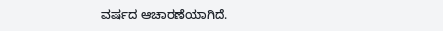ವರ್ಷದ ಆಚಾರಣೆಯಾಗಿದೆ.